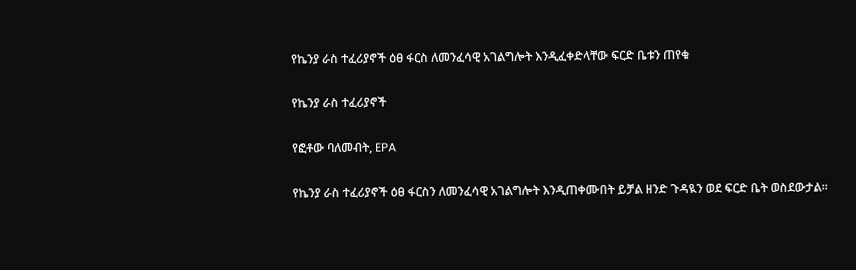የኬንያ ራስ ተፈሪያኖች ዕፀ ፋርስ ለመንፈሳዊ አገልግሎት እንዲፈቀድላቸው ፍርድ ቤቱን ጠየቁ

የኬንያ ራስ ተፈሪያኖች

የፎቶው ባለመብት, EPA

የኬንያ ራስ ተፈሪያኖች ዕፀ ፋርስን ለመንፈሳዊ አገልግሎት እንዲጠቀሙበት ይቻል ዘንድ ጉዳዪን ወደ ፍርድ ቤት ወስደውታል።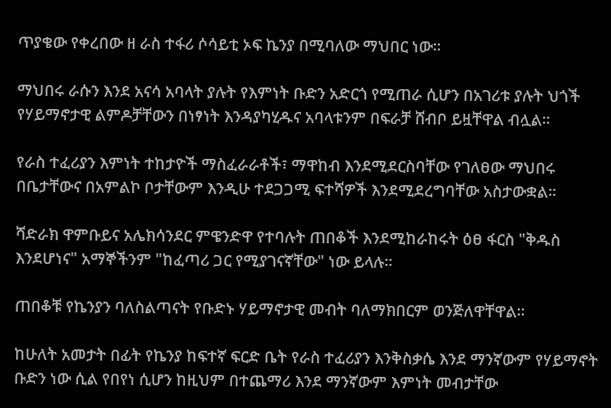ጥያቄው የቀረበው ዘ ራስ ተፋሪ ሶሳይቲ ኦፍ ኬንያ በሚባለው ማህበር ነው።

ማህበሩ ራሱን እንደ አናሳ አባላት ያሉት የእምነት ቡድን አድርጎ የሚጠራ ሲሆን በአገሪቱ ያሉት ህጎች የሃይማኖታዊ ልምዶቻቸውን በነፃነት እንዳያካሂዱና አባላቱንም በፍራቻ ሸብቦ ይዟቸዋል ብሏል።

የራስ ተፈሪያን እምነት ተከታዮች ማስፈራራቶች፣ ማዋከብ እንደሚደርስባቸው የገለፀው ማህበሩ በቤታቸውና በአምልኮ ቦታቸውም እንዲሁ ተደጋጋሚ ፍተሻዎች እንደሚደረግባቸው አስታውቋል።

ሻድራክ ዋምቡይና አሌክሳንደር ምዌንድዋ የተባሉት ጠበቆች እንደሚከራከሩት ዕፀ ፋርስ "ቅዱስ እንደሆነና" አማኞችንም "ከፈጣሪ ጋር የሚያገናኛቸው" ነው ይላሉ።

ጠበቆቹ የኬንያን ባለስልጣናት የቡድኑ ሃይማኖታዊ መብት ባለማክበርም ወንጅለዋቸዋል።

ከሁለት አመታት በፊት የኬንያ ከፍተኛ ፍርድ ቤት የራስ ተፈሪያን እንቅስቃሴ እንደ ማንኛውም የሃይማኖት ቡድን ነው ሲል የበየነ ሲሆን ከዚህም በተጨማሪ እንደ ማንኛውም እምነት መብታቸው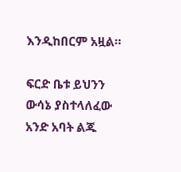እንዲከበርም አዟል።

ፍርድ ቤቱ ይህንን ውሳኔ ያስተላለፈው አንድ አባት ልጁ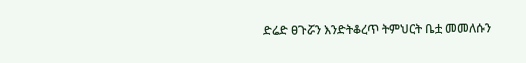ድሬድ ፀጉሯን እንድትቆረጥ ትምህርት ቤቷ መመለሱን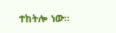ተከትሎ ነው።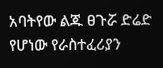አባትየው ልጁ ፀጉሯ ድሬድ የሆነው የራስተፈሪያን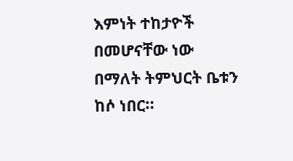እምነት ተከታዮች በመሆናቸው ነው በማለት ትምህርት ቤቱን ከሶ ነበር።